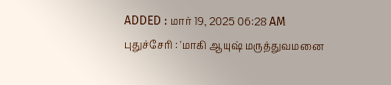ADDED : மார் 19, 2025 06:28 AM
புதுச்சேரி : 'மாகி ஆயுஷ் மருத்துவமனை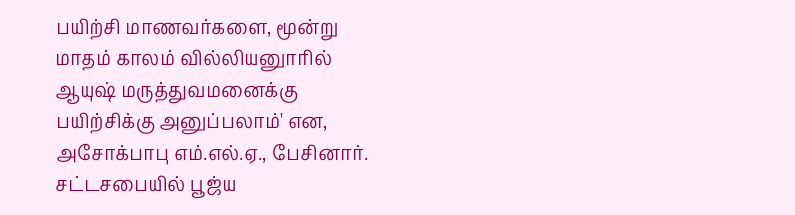பயிற்சி மாணவர்களை, மூன்று மாதம் காலம் வில்லியனுாரில் ஆயுஷ் மருத்துவமனைக்கு பயிற்சிக்கு அனுப்பலாம்' என, அசோக்பாபு எம்.எல்.ஏ., பேசினார்.
சட்டசபையில் பூஜ்ய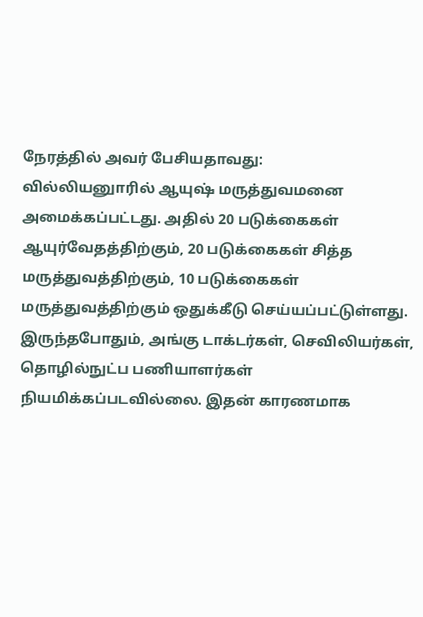நேரத்தில் அவர் பேசியதாவது:
வில்லியனுாரில் ஆயுஷ் மருத்துவமனை அமைக்கப்பட்டது. அதில் 20 படுக்கைகள் ஆயுர்வேதத்திற்கும், 20 படுக்கைகள் சித்த மருத்துவத்திற்கும், 10 படுக்கைகள் மருத்துவத்திற்கும் ஒதுக்கீடு செய்யப்பட்டுள்ளது.
இருந்தபோதும், அங்கு டாக்டர்கள், செவிலியர்கள், தொழில்நுட்ப பணியாளர்கள் நியமிக்கப்படவில்லை. இதன் காரணமாக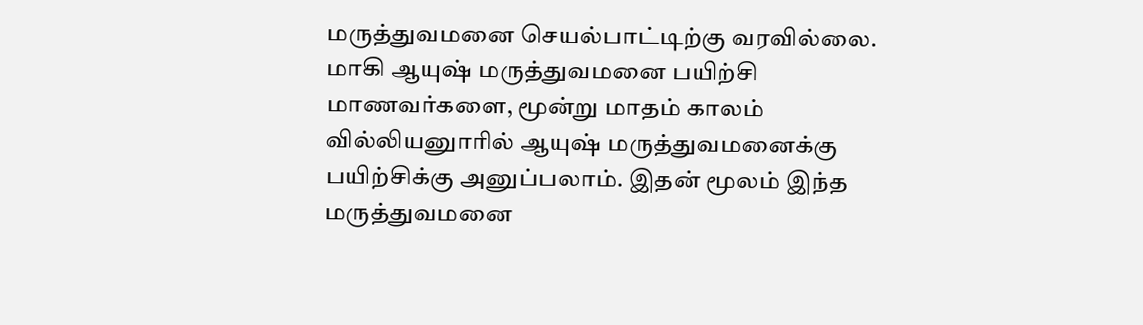மருத்துவமனை செயல்பாட்டிற்கு வரவில்லை.
மாகி ஆயுஷ் மருத்துவமனை பயிற்சி மாணவர்களை, மூன்று மாதம் காலம் வில்லியனுாரில் ஆயுஷ் மருத்துவமனைக்கு பயிற்சிக்கு அனுப்பலாம். இதன் மூலம் இந்த மருத்துவமனை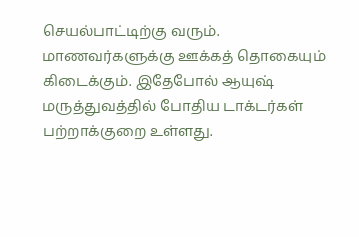செயல்பாட்டிற்கு வரும்.
மாணவர்களுக்கு ஊக்கத் தொகையும் கிடைக்கும். இதேபோல் ஆயுஷ் மருத்துவத்தில் போதிய டாக்டர்கள் பற்றாக்குறை உள்ளது.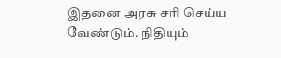இதனை அரசு சரி செய்ய வேண்டும். நிதியும்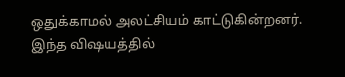ஒதுக்காமல் அலட்சியம் காட்டுகின்றனர். இந்த விஷயத்தில்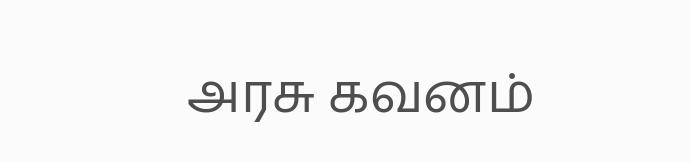அரசு கவனம்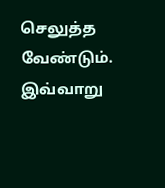செலுத்த வேண்டும்.
இவ்வாறு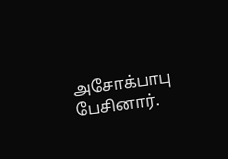அசோக்பாபு பேசினார்.